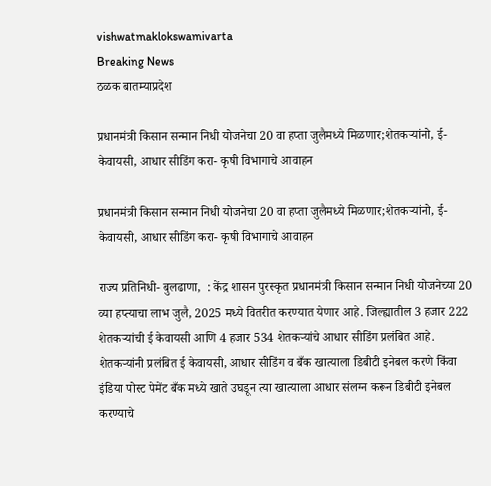vishwatmaklokswamivarta
Breaking News
ठळक बातम्याप्रदेश

प्रधानमंत्री किसान सन्मान निधी योजनेचा 20 वा हप्ता जुलैमध्ये मिळणार;शेतकऱ्यांनो, ई-केवायसी, आधार सीडिंग करा- कृषी विभागाचे आवाहन

प्रधानमंत्री किसान सन्मान निधी योजनेचा 20 वा हप्ता जुलैमध्ये मिळणार;शेतकऱ्यांनो, ई-केवायसी, आधार सीडिंग करा- कृषी विभागाचे आवाहन

राज्य प्रतिनिधी- बुलढाणा,  : केंद्र शासन पुरस्कृत प्रधानमंत्री किसान सन्मान निधी योजनेच्या 20 व्या हप्त्याचा लाभ जुलै, 2025 मध्ये वितरीत करण्यात येणार आहे. जिल्ह्यातील 3 हजार 222 शेतकऱ्यांची ई केवायसी आणि 4 हजार 534 शेतकऱ्यांचे आधार सीडिंग प्रलंबित आहे. शेतकऱ्यांनी प्रलंबित ई केवायसी, आधार सीडिंग व बँक खात्याला डिबीटी इनेबल करणे किंवा इंडिया पोस्ट पेमेंट बँक मध्ये खाते उघडून त्या खात्याला आधार संलग्न करून डिबीटी इनेबल करण्याचे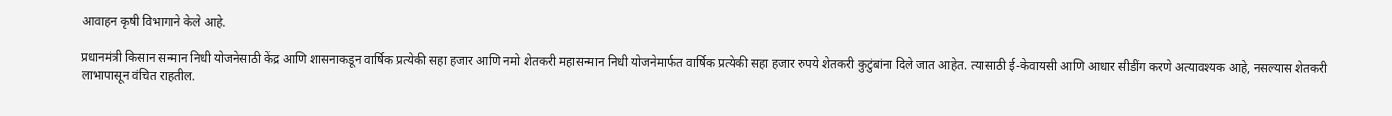आवाहन कृषी विभागाने केले आहे.

प्रधानमंत्री किसान सन्मान निधी योजनेसाठी केंद्र आणि शासनाकडून वार्षिक प्रत्येकी सहा हजार आणि नमो शेतकरी महासन्मान निधी योजनेमार्फत वार्षिक प्रत्येकी सहा हजार रुपये शेतकरी कुटुंबांना दिले जात आहेत. त्यासाठी ई-केवायसी आणि आधार सीडींग करणे अत्यावश्यक आहे, नसल्यास शेतकरी लाभापासून वंचित राहतील.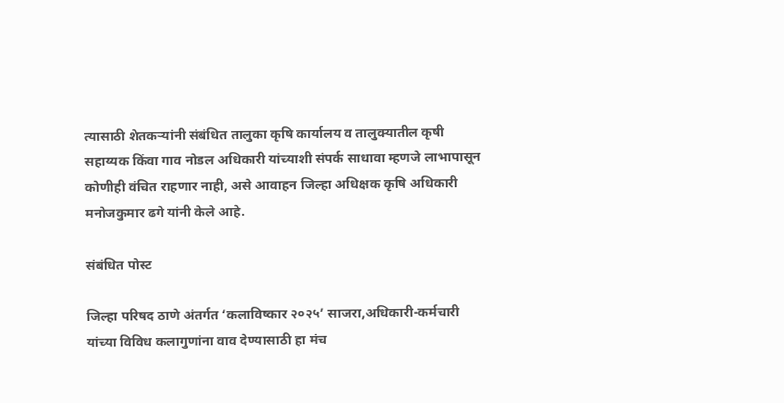त्यासाठी शेतकऱ्यांनी संबंधित तालुका कृषि कार्यालय व तालुक्यातील कृषी सहाय्यक किंवा गाव नोडल अधिकारी यांच्याशी संपर्क साधावा म्हणजे लाभापासून कोणीही वंचित राहणार नाही, असे आवाहन जिल्हा अधिक्षक कृषि अधिकारी मनोजकुमार ढगे यांनी केले आहे.

संबंधित पोस्ट

जिल्हा परिषद ठाणे अंतर्गत ‘कलाविष्कार २०२५’ साजरा,अधिकारी-कर्मचारी यांच्या विविध कलागुणांना वाव देण्यासाठी हा मंच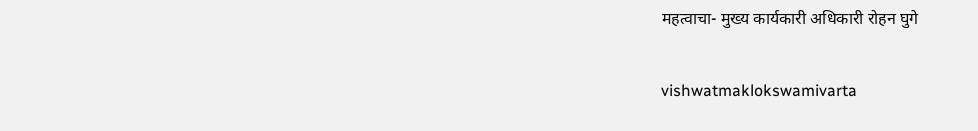महत्वाचा- मुख्य कार्यकारी अधिकारी रोहन घुगे

vishwatmaklokswamivarta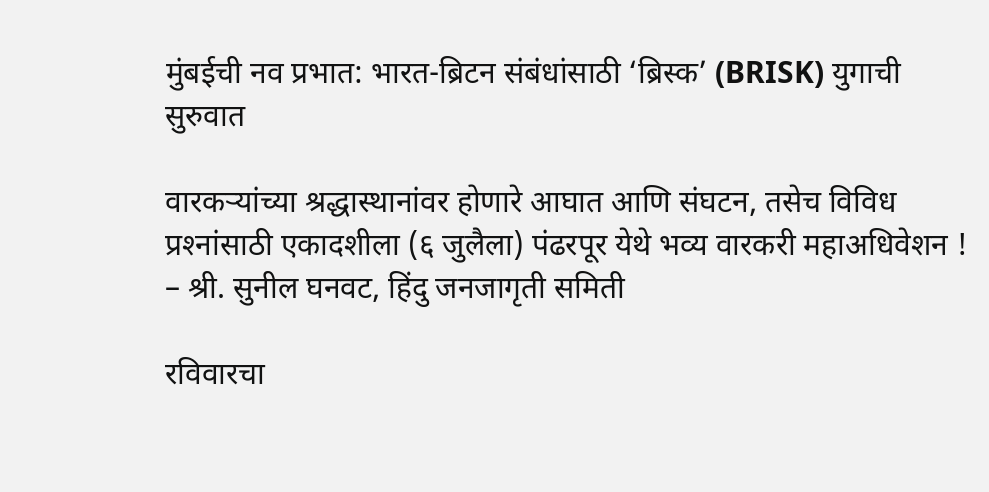मुंबईची नव प्रभात: भारत-ब्रिटन संबंधांसाठी ‘ब्रिस्क’ (BRISK) युगाची सुरुवात

वारकर्‍यांच्या श्रद्धास्थानांवर होणारे आघात आणि संघटन, तसेच विविध प्रश्‍नांसाठी एकादशीला (६ जुलैला) पंढरपूर येथे भव्य वारकरी महाअधिवेशन ! – श्री. सुनील घनवट, हिंदु जनजागृती समिती

रविवारचा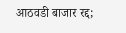आठवडी बाजार रद्द;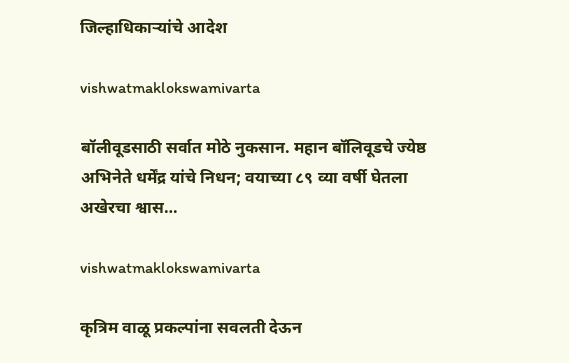जिल्हाधिकाऱ्यांचे आदेश

vishwatmaklokswamivarta

बॉलीवूडसाठी सर्वात मोठे नुकसान. महान बॉलिवूडचे ज्येष्ठ अभिनेते धर्मेंद्र यांचे निधन; वयाच्या ८९ व्या वर्षी घेतला अखेरचा श्वास…

vishwatmaklokswamivarta

कृत्रिम वाळू प्रकल्पांना सवलती देऊन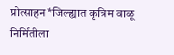प्रोत्साहन*जिल्ह्यात कृत्रिम वाळू निर्मितीला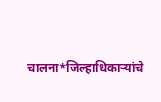चालना*जिल्हाधिकाऱ्यांचे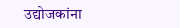उद्योजकांना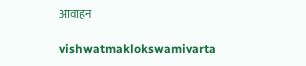आवाहन

vishwatmaklokswamivarta